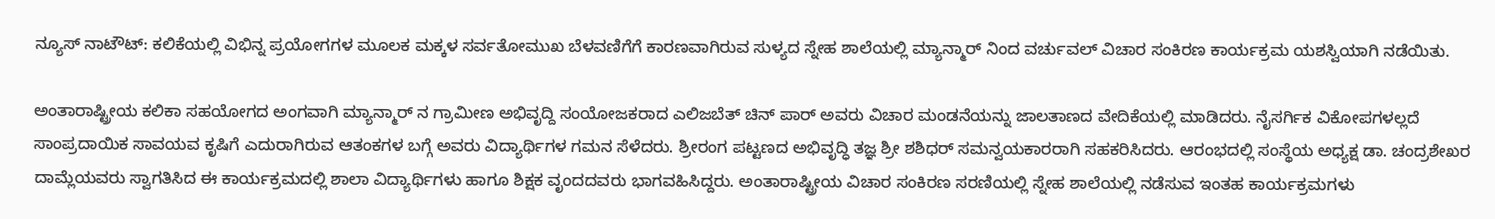ನ್ಯೂಸ್ ನಾಟೌಟ್: ಕಲಿಕೆಯಲ್ಲಿ ವಿಭಿನ್ನ ಪ್ರಯೋಗಗಳ ಮೂಲಕ ಮಕ್ಕಳ ಸರ್ವತೋಮುಖ ಬೆಳವಣಿಗೆಗೆ ಕಾರಣವಾಗಿರುವ ಸುಳ್ಯದ ಸ್ನೇಹ ಶಾಲೆಯಲ್ಲಿ ಮ್ಯಾನ್ಮಾರ್ ನಿಂದ ವರ್ಚುವಲ್ ವಿಚಾರ ಸಂಕಿರಣ ಕಾರ್ಯಕ್ರಮ ಯಶಸ್ವಿಯಾಗಿ ನಡೆಯಿತು.

ಅಂತಾರಾಷ್ಟ್ರೀಯ ಕಲಿಕಾ ಸಹಯೋಗದ ಅಂಗವಾಗಿ ಮ್ಯಾನ್ಮಾರ್ ನ ಗ್ರಾಮೀಣ ಅಭಿವೃದ್ದಿ ಸಂಯೋಜಕರಾದ ಎಲಿಜಬೆತ್ ಚಿನ್ ಪಾರ್ ಅವರು ವಿಚಾರ ಮಂಡನೆಯನ್ನು ಜಾಲತಾಣದ ವೇದಿಕೆಯಲ್ಲಿ ಮಾಡಿದರು. ನೈಸರ್ಗಿಕ ವಿಕೋಪಗಳಲ್ಲದೆ ಸಾಂಪ್ರದಾಯಿಕ ಸಾವಯವ ಕೃಷಿಗೆ ಎದುರಾಗಿರುವ ಆತಂಕಗಳ ಬಗ್ಗೆ ಅವರು ವಿದ್ಯಾರ್ಥಿಗಳ ಗಮನ ಸೆಳೆದರು. ಶ್ರೀರಂಗ ಪಟ್ಟಣದ ಅಭಿವೃದ್ಧಿ ತಜ್ಞ ಶ್ರೀ ಶಶಿಧರ್ ಸಮನ್ವಯಕಾರರಾಗಿ ಸಹಕರಿಸಿದರು. ಆರಂಭದಲ್ಲಿ ಸಂಸ್ಥೆಯ ಅಧ್ಯಕ್ಷ ಡಾ. ಚಂದ್ರಶೇಖರ ದಾಮ್ಲೆಯವರು ಸ್ವಾಗತಿಸಿದ ಈ ಕಾರ್ಯಕ್ರಮದಲ್ಲಿ ಶಾಲಾ ವಿದ್ಯಾರ್ಥಿಗಳು ಹಾಗೂ ಶಿಕ್ಷಕ ವೃಂದದವರು ಭಾಗವಹಿಸಿದ್ದರು. ಅಂತಾರಾಷ್ಟ್ರೀಯ ವಿಚಾರ ಸಂಕಿರಣ ಸರಣಿಯಲ್ಲಿ ಸ್ನೇಹ ಶಾಲೆಯಲ್ಲಿ ನಡೆಸುವ ಇಂತಹ ಕಾರ್ಯಕ್ರಮಗಳು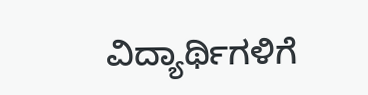ವಿದ್ಯಾರ್ಥಿಗಳಿಗೆ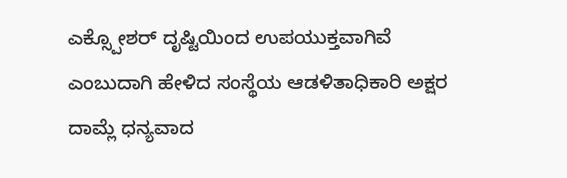ಎಕ್ಸ್ಪೋಶರ್ ದೃಷ್ಟಿಯಿಂದ ಉಪಯುಕ್ತವಾಗಿವೆ ಎಂಬುದಾಗಿ ಹೇಳಿದ ಸಂಸ್ಥೆಯ ಆಡಳಿತಾಧಿಕಾರಿ ಅಕ್ಷರ ದಾಮ್ಲೆ ಧನ್ಯವಾದ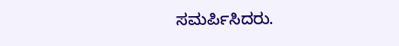ಸಮರ್ಪಿಸಿದರು.